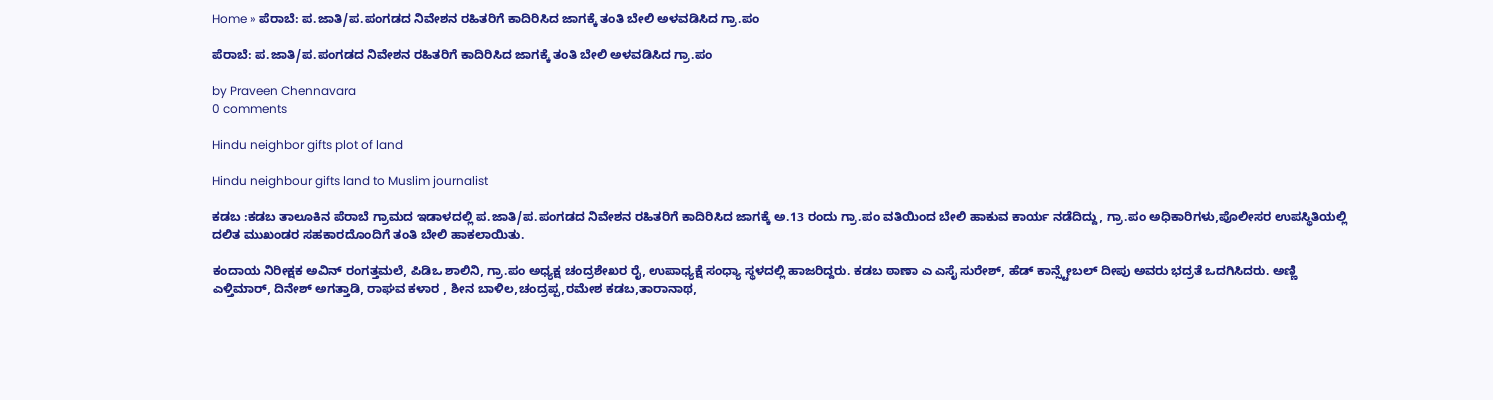Home » ಪೆರಾಬೆ: ಪ.ಜಾತಿ/ಪ.ಪಂಗಡದ ನಿವೇಶನ ರಹಿತರಿಗೆ ಕಾದಿರಿಸಿದ ಜಾಗಕ್ಕೆ ತಂತಿ ಬೇಲಿ ಅಳವಡಿಸಿದ ಗ್ರಾ.ಪಂ

ಪೆರಾಬೆ: ಪ.ಜಾತಿ/ಪ.ಪಂಗಡದ ನಿವೇಶನ ರಹಿತರಿಗೆ ಕಾದಿರಿಸಿದ ಜಾಗಕ್ಕೆ ತಂತಿ ಬೇಲಿ ಅಳವಡಿಸಿದ ಗ್ರಾ.ಪಂ

by Praveen Chennavara
0 comments

Hindu neighbor gifts plot of land

Hindu neighbour gifts land to Muslim journalist

ಕಡಬ :ಕಡಬ ತಾಲೂಕಿನ ಪೆರಾಬೆ ಗ್ರಾಮದ ಇಡಾಳದಲ್ಲಿ ಪ.ಜಾತಿ/ಪ.ಪಂಗಡದ ನಿವೇಶನ ರಹಿತರಿಗೆ ಕಾದಿರಿಸಿದ ಜಾಗಕ್ಕೆ ಅ.13 ರಂದು ಗ್ರಾ.ಪಂ ವತಿಯಿಂದ ಬೇಲಿ ಹಾಕುವ ಕಾರ್ಯ ನಡೆದಿದ್ದು, ಗ್ರಾ.ಪಂ ಅಧಿಕಾರಿಗಳು,ಪೊಲೀಸರ ಉಪಸ್ಥಿತಿಯಲ್ಲಿ ದಲಿತ ಮುಖಂಡರ ಸಹಕಾರದೊಂದಿಗೆ ತಂತಿ ಬೇಲಿ ಹಾಕಲಾಯಿತು.

ಕಂದಾಯ ನಿರೀಕ್ಷಕ ಅವಿನ್ ರಂಗತ್ತಮಲೆ, ಪಿಡಿಒ ಶಾಲಿನಿ, ಗ್ರಾ.ಪಂ ಅಧ್ಯಕ್ಷ ಚಂದ್ರಶೇಖರ ರೈ, ಉಪಾಧ್ಯಕ್ಷೆ ಸಂಧ್ಯಾ ಸ್ಥಳದಲ್ಲಿ ಹಾಜರಿದ್ದರು. ಕಡಬ ಠಾಣಾ ಎ ಎಸೈ ಸುರೇಶ್, ಹೆಡ್ ಕಾನ್ಸ್ಟೇಬಲ್ ದೀಪು ಅವರು ಭದ್ರತೆ ಒದಗಿಸಿದರು. ಅಣ್ಣಿ ಎಳ್ತಿಮಾರ್, ದಿನೇಶ್ ಅಗತ್ತಾಡಿ, ರಾಘವ ಕಳಾರ , ಶೀನ ಬಾಳಿಲ,ಚಂದ್ರಪ್ಪ,ರಮೇಶ ಕಡಬ,ತಾರಾನಾಥ,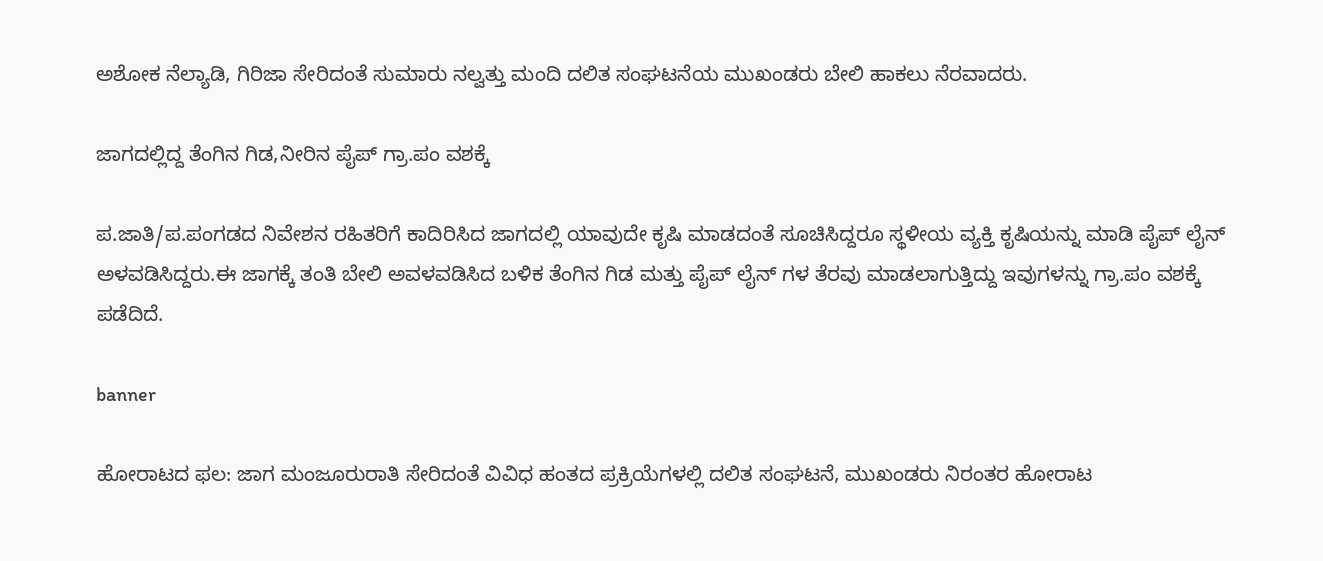ಅಶೋಕ ನೆಲ್ಯಾಡಿ, ಗಿರಿಜಾ ಸೇರಿದಂತೆ ಸುಮಾರು ನಲ್ವತ್ತು ಮಂದಿ ದಲಿತ ಸಂಘಟನೆಯ ಮುಖಂಡರು ಬೇಲಿ ಹಾಕಲು ನೆರವಾದರು.

ಜಾಗದಲ್ಲಿದ್ದ ತೆಂಗಿನ ಗಿಡ,ನೀರಿನ ಪೈಪ್ ಗ್ರಾ.ಪಂ ವಶಕ್ಕೆ

ಪ.ಜಾತಿ/ಪ.ಪಂಗಡದ ನಿವೇಶನ ರಹಿತರಿಗೆ ಕಾದಿರಿಸಿದ ಜಾಗದಲ್ಲಿ ಯಾವುದೇ ಕೃಷಿ ಮಾಡದಂತೆ ಸೂಚಿಸಿದ್ದರೂ ಸ್ಥಳೀಯ ವ್ಯಕ್ತಿ ಕೃಷಿಯನ್ನು ಮಾಡಿ ಪೈಪ್ ಲೈನ್ ಅಳವಡಿಸಿದ್ದರು.ಈ ಜಾಗಕ್ಕೆ ತಂತಿ ಬೇಲಿ ಅವಳವಡಿಸಿದ ಬಳಿಕ ತೆಂಗಿನ ಗಿಡ ಮತ್ತು ಪೈಪ್ ಲೈನ್ ಗಳ ತೆರವು ಮಾಡಲಾಗುತ್ತಿದ್ದು ಇವುಗಳನ್ನು ಗ್ರಾ.ಪಂ ವಶಕ್ಕೆ ಪಡೆದಿದೆ.

banner

ಹೋರಾಟದ ಫಲ: ಜಾಗ ಮಂಜೂರುರಾತಿ ಸೇರಿದಂತೆ ವಿವಿಧ ಹಂತದ ಪ್ರಕ್ರಿಯೆಗಳಲ್ಲಿ ದಲಿತ ಸಂಘಟನೆ, ಮುಖಂಡರು ನಿರಂತರ ಹೋರಾಟ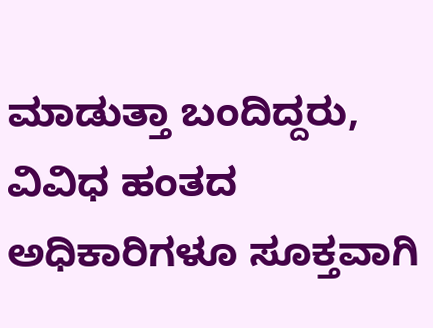ಮಾಡುತ್ತಾ ಬಂದಿದ್ದರು, ವಿವಿಧ ಹಂತದ ಅಧಿಕಾರಿಗಳೂ ಸೂಕ್ತವಾಗಿ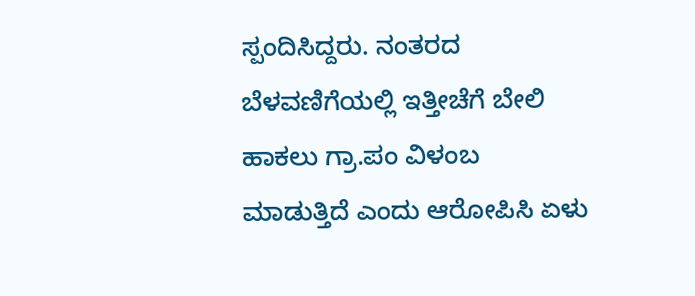ಸ್ಪಂದಿಸಿದ್ದರು. ನಂತರದ ಬೆಳವಣಿಗೆಯಲ್ಲಿ ಇತ್ತೀಚೆಗೆ ಬೇಲಿ ಹಾಕಲು ಗ್ರಾ.ಪಂ ವಿಳಂಬ ಮಾಡುತ್ತಿದೆ ಎಂದು ಆರೋಪಿಸಿ ಏಳು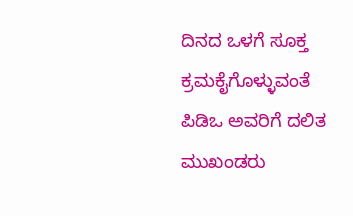ದಿನದ ಒಳಗೆ ಸೂಕ್ತ ಕ್ರಮಕೈಗೊಳ್ಳುವಂತೆ ಪಿಡಿಒ ಅವರಿಗೆ ದಲಿತ ಮುಖಂಡರು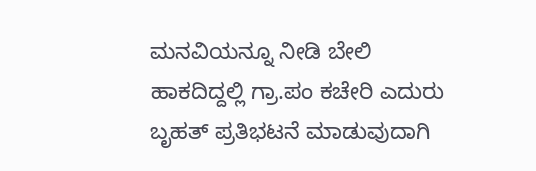ಮನವಿಯನ್ನೂ ನೀಡಿ ಬೇಲಿ ಹಾಕದಿದ್ದಲ್ಲಿ ಗ್ರಾ.ಪಂ ಕಚೇರಿ ಎದುರು ಬೃಹತ್ ಪ್ರತಿಭಟನೆ ಮಾಡುವುದಾಗಿ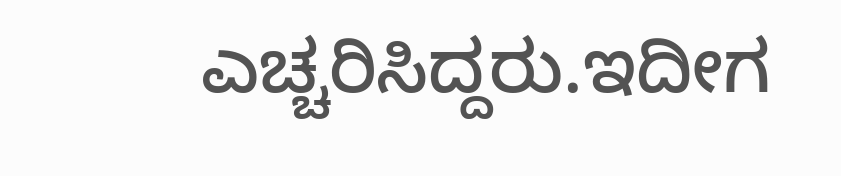ಎಚ್ಚರಿಸಿದ್ದರು.ಇದೀಗ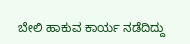ಬೇಲಿ ಹಾಕುವ ಕಾರ್ಯ ನಡೆದಿದ್ದು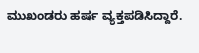ಮುಖಂಡರು ಹರ್ಷ ವ್ಯಕ್ತಪಡಿಸಿದ್ದಾರೆ.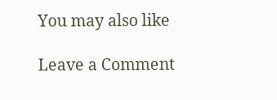You may also like

Leave a Comment